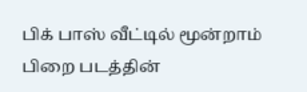பிக் பாஸ் வீட்டில் மூன்றாம் பிறை படத்தின்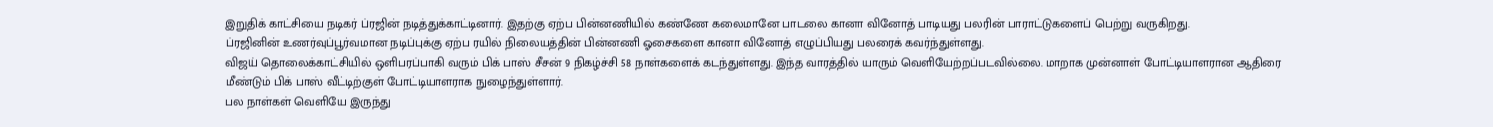இறுதிக் காட்சியை நடிகர் ப்ரஜின் நடித்துக்காட்டினார். இதற்கு ஏற்ப பின்னணியில் கண்ணே கலைமானே பாடலை கானா வினோத் பாடியது பலரின் பாராட்டுகளைப் பெற்று வருகிறது.
ப்ரஜினின் உணர்வுப்பூர்வமான நடிப்புக்கு ஏற்ப ரயில் நிலையத்தின் பின்னணி ஓசைகளை கானா வினோத் எழுப்பியது பலரைக் கவர்ந்துள்ளது.
விஜய் தொலைக்காட்சியில் ஒளிபரப்பாகி வரும் பிக் பாஸ் சீசன் 9 நிகழ்ச்சி 58 நாள்களைக் கடந்துள்ளது. இந்த வாரத்தில் யாரும் வெளியேற்றப்படவில்லை. மாறாக முன்னாள் போட்டியாளரான ஆதிரை மீண்டும் பிக் பாஸ் வீட்டிற்குள் போட்டியாளராக நுழைந்துள்ளார்.
பல நாள்கள் வெளியே இருந்து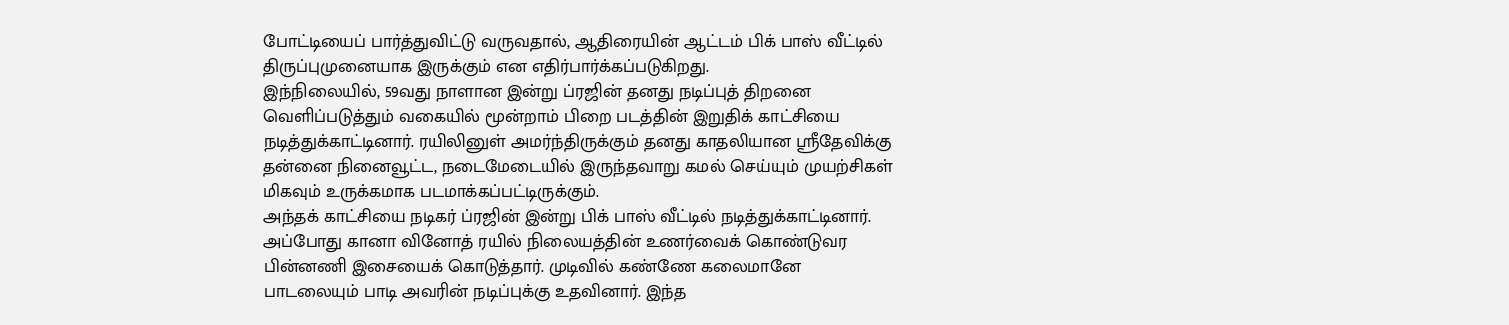போட்டியைப் பார்த்துவிட்டு வருவதால், ஆதிரையின் ஆட்டம் பிக் பாஸ் வீட்டில் திருப்புமுனையாக இருக்கும் என எதிர்பார்க்கப்படுகிறது.
இந்நிலையில், 59வது நாளான இன்று ப்ரஜின் தனது நடிப்புத் திறனை வெளிப்படுத்தும் வகையில் மூன்றாம் பிறை படத்தின் இறுதிக் காட்சியை நடித்துக்காட்டினார். ரயிலினுள் அமர்ந்திருக்கும் தனது காதலியான ஸ்ரீதேவிக்கு தன்னை நினைவூட்ட, நடைமேடையில் இருந்தவாறு கமல் செய்யும் முயற்சிகள் மிகவும் உருக்கமாக படமாக்கப்பட்டிருக்கும்.
அந்தக் காட்சியை நடிகர் ப்ரஜின் இன்று பிக் பாஸ் வீட்டில் நடித்துக்காட்டினார். அப்போது கானா வினோத் ரயில் நிலையத்தின் உணர்வைக் கொண்டுவர பின்னணி இசையைக் கொடுத்தார். முடிவில் கண்ணே கலைமானே பாடலையும் பாடி அவரின் நடிப்புக்கு உதவினார். இந்த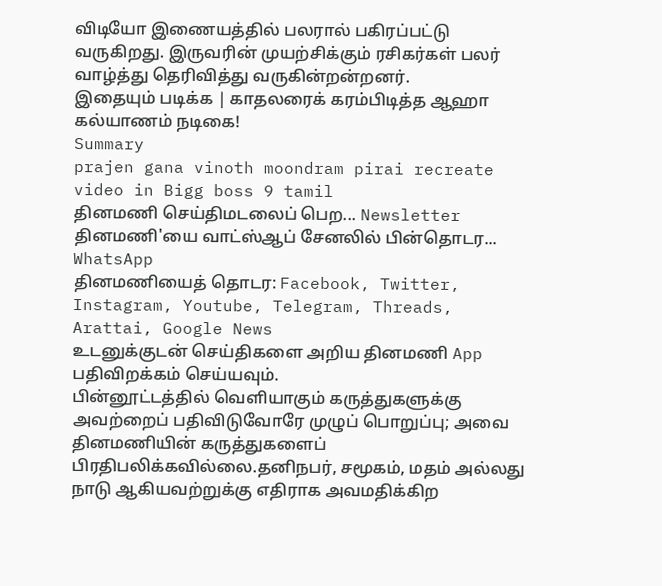விடியோ இணையத்தில் பலரால் பகிரப்பட்டு வருகிறது. இருவரின் முயற்சிக்கும் ரசிகர்கள் பலர் வாழ்த்து தெரிவித்து வருகின்றன்றனர்.
இதையும் படிக்க | காதலரைக் கரம்பிடித்த ஆஹா கல்யாணம் நடிகை!
Summary
prajen gana vinoth moondram pirai recreate video in Bigg boss 9 tamil
தினமணி செய்திமடலைப் பெற... Newsletter
தினமணி'யை வாட்ஸ்ஆப் சேனலில் பின்தொடர... WhatsApp
தினமணியைத் தொடர: Facebook, Twitter, Instagram, Youtube, Telegram, Threads, Arattai, Google News
உடனுக்குடன் செய்திகளை அறிய தினமணி App பதிவிறக்கம் செய்யவும்.
பின்னூட்டத்தில் வெளியாகும் கருத்துகளுக்கு அவற்றைப் பதிவிடுவோரே முழுப் பொறுப்பு; அவை தினமணியின் கருத்துகளைப் பிரதிபலிக்கவில்லை.தனிநபர், சமூகம், மதம் அல்லது நாடு ஆகியவற்றுக்கு எதிராக அவமதிக்கிற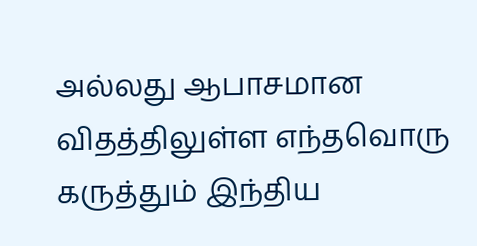அல்லது ஆபாசமான விதத்திலுள்ள எந்தவொரு கருத்தும் இந்திய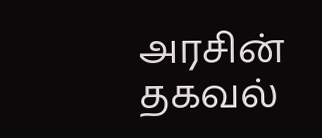அரசின் தகவல்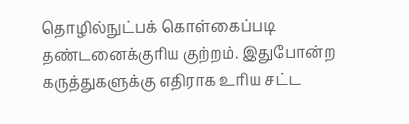தொழில்நுட்பக் கொள்கைப்படி தண்டனைக்குரிய குற்றம். இதுபோன்ற கருத்துகளுக்கு எதிராக உரிய சட்ட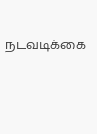நடவடிக்கை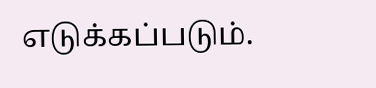எடுக்கப்படும்.